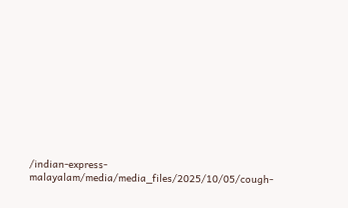/indian-express-malayalam/media/media_files/2025/10/05/cough-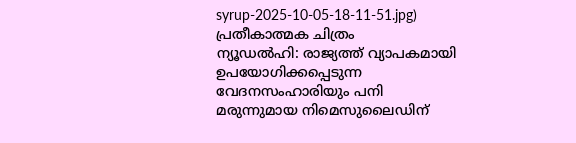syrup-2025-10-05-18-11-51.jpg)
പ്രതീകാത്മക ചിത്രം
ന്യൂഡൽഹി: രാജ്യത്ത് വ്യാപകമായി ഉപയോഗിക്കപ്പെടുന്ന വേദനസംഹാരിയും പനി മരുന്നുമായ നിമെസുലൈഡിന്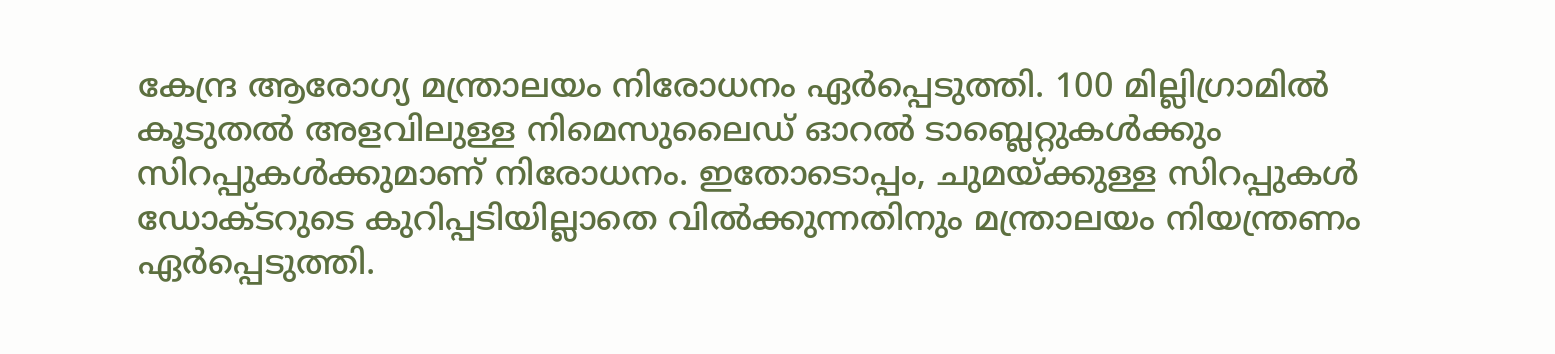കേന്ദ്ര ആരോഗ്യ മന്ത്രാലയം നിരോധനം ഏർപ്പെടുത്തി. 100 മില്ലിഗ്രാമിൽ കൂടുതൽ അളവിലുള്ള നിമെസുലൈഡ് ഓറൽ ടാബ്ലെറ്റുകൾക്കും സിറപ്പുകൾക്കുമാണ് നിരോധനം. ഇതോടൊപ്പം, ചുമയ്ക്കുള്ള സിറപ്പുകൾ ഡോക്ടറുടെ കുറിപ്പടിയില്ലാതെ വിൽക്കുന്നതിനും മന്ത്രാലയം നിയന്ത്രണം ഏർപ്പെടുത്തി.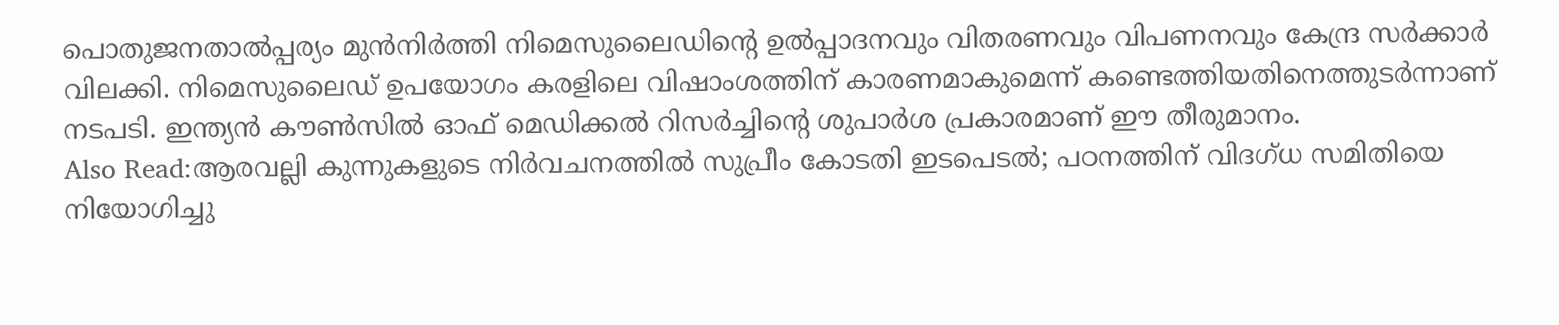പൊതുജനതാൽപ്പര്യം മുൻനിർത്തി നിമെസുലൈഡിന്റെ ഉൽപ്പാദനവും വിതരണവും വിപണനവും കേന്ദ്ര സർക്കാർ വിലക്കി. നിമെസുലൈഡ് ഉപയോഗം കരളിലെ വിഷാംശത്തിന് കാരണമാകുമെന്ന് കണ്ടെത്തിയതിനെത്തുടർന്നാണ് നടപടി. ഇന്ത്യൻ കൗൺസിൽ ഓഫ് മെഡിക്കൽ റിസർച്ചിന്റെ ശുപാർശ പ്രകാരമാണ് ഈ തീരുമാനം.
Also Read:ആരവല്ലി കുന്നുകളുടെ നിർവചനത്തിൽ സുപ്രീം കോടതി ഇടപെടൽ; പഠനത്തിന് വിദഗ്ധ സമിതിയെ നിയോഗിച്ചു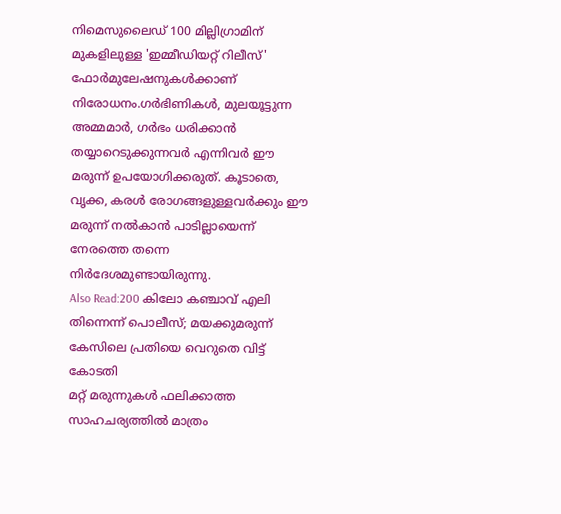നിമെസുലൈഡ് 100 മില്ലിഗ്രാമിന് മുകളിലുള്ള 'ഇമ്മീഡിയറ്റ് റിലീസ്' ഫോർമുലേഷനുകൾക്കാണ് നിരോധനം.ഗർഭിണികൾ, മുലയൂട്ടുന്ന അമ്മമാർ, ഗർഭം ധരിക്കാൻ തയ്യാറെടുക്കുന്നവർ എന്നിവർ ഈ മരുന്ന് ഉപയോഗിക്കരുത്. കൂടാതെ, വൃക്ക, കരൾ രോഗങ്ങളുള്ളവർക്കും ഈ മരുന്ന് നൽകാൻ പാടില്ലായെന്ന് നേരത്തെ തന്നെ നിർദേശമുണ്ടായിരുന്നു.
Also Read:200 കിലോ കഞ്ചാവ് എലി തിന്നെന്ന് പൊലീസ്; മയക്കുമരുന്ന് കേസിലെ പ്രതിയെ വെറുതെ വിട്ട് കോടതി
മറ്റ് മരുന്നുകൾ ഫലിക്കാത്ത സാഹചര്യത്തിൽ മാത്രം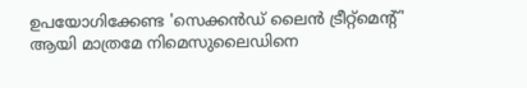ഉപയോഗിക്കേണ്ട 'സെക്കൻഡ് ലൈൻ ട്രീറ്റ്മെന്റ്' ആയി മാത്രമേ നിമെസുലൈഡിനെ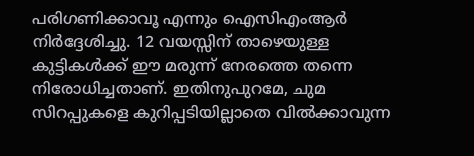പരിഗണിക്കാവൂ എന്നും ഐസിഎംആർ നിർദ്ദേശിച്ചു. 12 വയസ്സിന് താഴെയുള്ള കുട്ടികൾക്ക് ഈ മരുന്ന് നേരത്തെ തന്നെ നിരോധിച്ചതാണ്. ഇതിനുപുറമേ, ചുമ സിറപ്പുകളെ കുറിപ്പടിയില്ലാതെ വിൽക്കാവുന്ന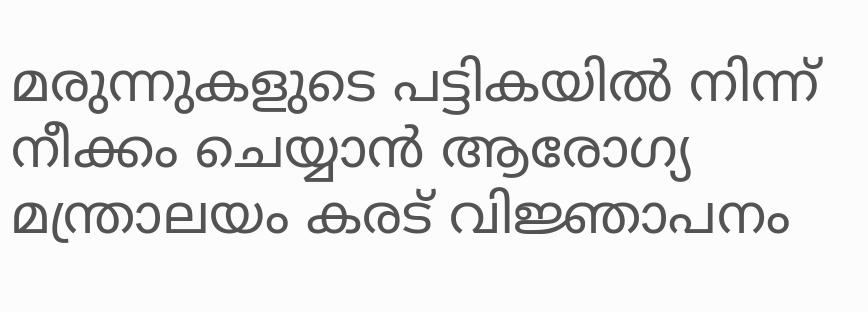മരുന്നുകളുടെ പട്ടികയിൽ നിന്ന് നീക്കം ചെയ്യാൻ ആരോഗ്യ മന്ത്രാലയം കരട് വിജ്ഞാപനം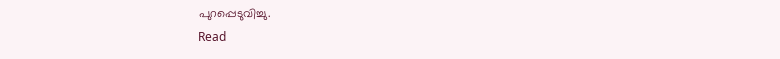പുറപ്പെടുവിച്ചു.
Read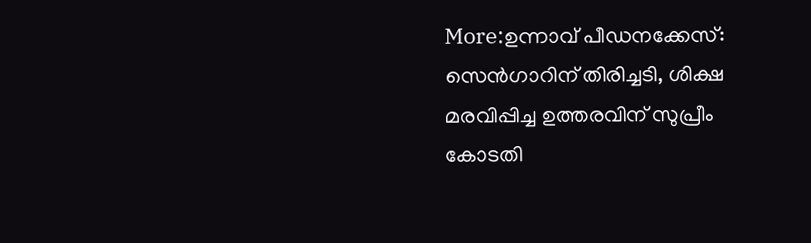More:ഉന്നാവ് പീഡനക്കേസ്: സെൻഗാറിന് തിരിച്ചടി, ശിക്ഷ മരവിപ്പിച്ച ഉത്തരവിന് സുപ്രീം കോടതി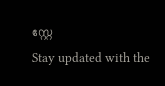സ്റ്റേ
Stay updated with the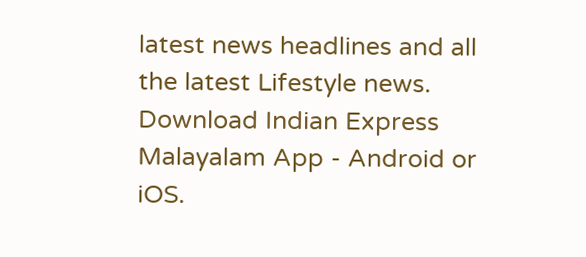latest news headlines and all the latest Lifestyle news. Download Indian Express Malayalam App - Android or iOS.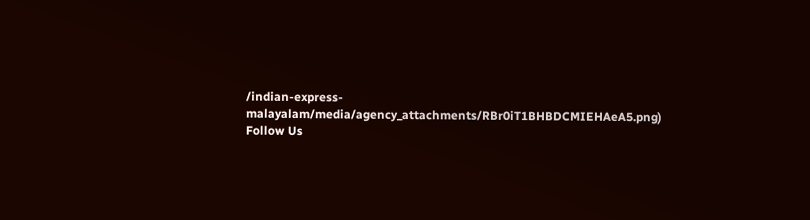/indian-express-malayalam/media/agency_attachments/RBr0iT1BHBDCMIEHAeA5.png)
Follow Us